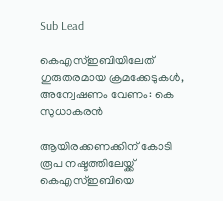Sub Lead

കെഎസ്ഇബിയിലേത് ഗുരുതരമായ ക്രമക്കേടുകൾ, അന്വേഷണം വേണം: കെ സുധാകരൻ

ആയിരക്കണക്കിന് കോടി രൂപ നഷ്ടത്തിലേയ്ക്ക് കെഎസ്ഇബിയെ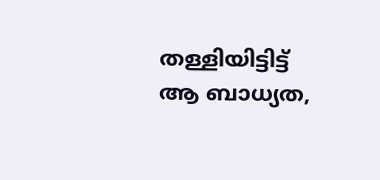തള്ളിയിട്ടിട്ട് ആ ബാധ്യത,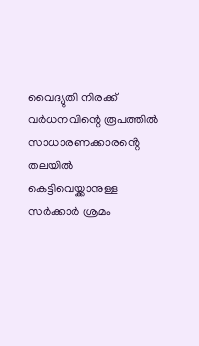വൈദ്യുതി നിരക്ക് വർധനവിന്റെ രൂപത്തിൽ സാധാരണക്കാരൻ്റെ തലയിൽ കെട്ടിവെയ്ക്കാനുള്ള സർക്കാർ ശ്രമം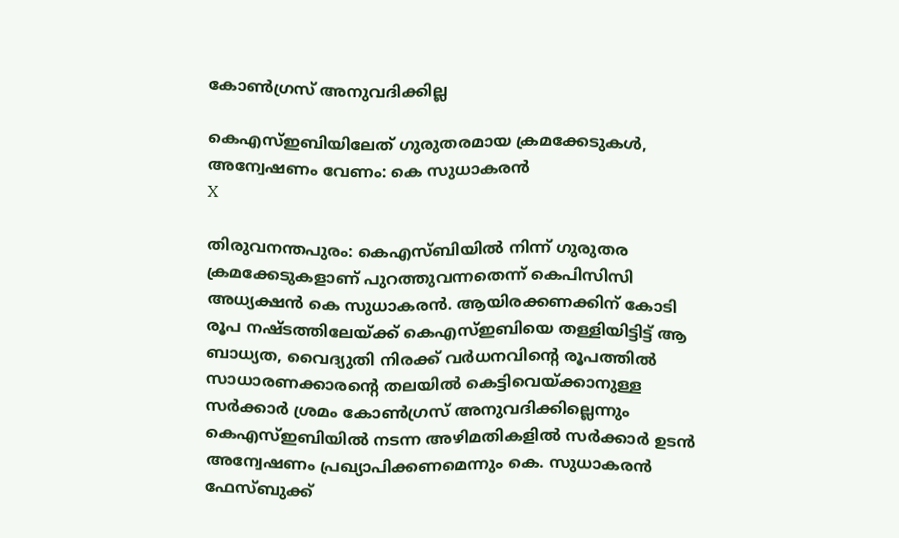കോൺഗ്രസ് അനുവദിക്കില്ല

കെഎസ്ഇബിയിലേത് ഗുരുതരമായ ക്രമക്കേടുകൾ, അന്വേഷണം വേണം: കെ സുധാകരൻ
X

തിരുവനന്തപുരം: കെഎസ്ബിയിൽ നിന്ന് ഗുരുതര ക്രമക്കേടുകളാണ് പുറത്തുവന്നതെന്ന് കെപിസിസി അധ്യക്ഷൻ കെ സുധാകരൻ. ആയിരക്കണക്കിന് കോടി രൂപ നഷ്ടത്തിലേയ്ക്ക് കെഎസ്ഇബിയെ തള്ളിയിട്ടിട്ട് ആ ബാധ്യത, വൈദ്യുതി നിരക്ക് വർധനവിന്റെ രൂപത്തിൽ സാധാരണക്കാരൻ്റെ തലയിൽ കെട്ടിവെയ്ക്കാനുള്ള സർക്കാർ ശ്രമം കോൺഗ്രസ് അനുവദിക്കില്ലെന്നും കെഎസ്ഇബിയിൽ നടന്ന അഴിമതികളിൽ സർക്കാർ ഉടൻ അന്വേഷണം പ്രഖ്യാപിക്കണമെന്നും കെ. സുധാകരൻ ഫേസ്‌ബുക്ക്‌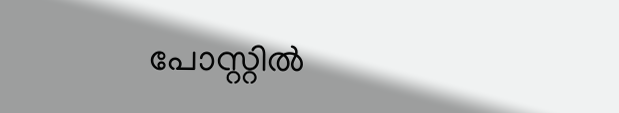പോസ്റ്റിൽ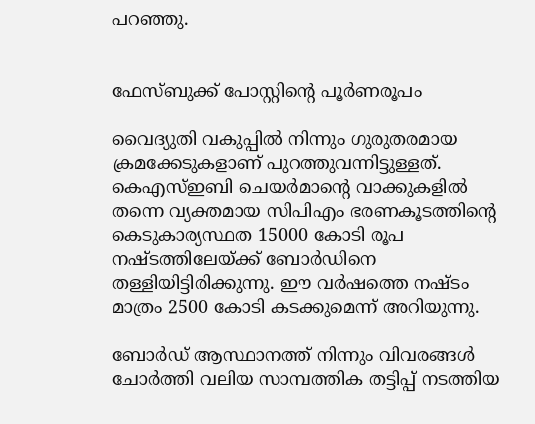പറഞ്ഞു.


ഫേസ്ബുക്ക് പോസ്റ്റിന്റെ പൂർണരൂപം

വൈദ്യുതി വകുപ്പിൽ നിന്നും ഗുരുതരമായ ക്രമക്കേടുകളാണ് പുറത്തുവന്നിട്ടുള്ളത്. കെഎസ്ഇബി ചെയർമാൻ്റെ വാക്കുകളിൽ തന്നെ വ്യക്തമായ സിപിഎം ഭരണകൂടത്തിൻ്റെ കെടുകാര്യസ്ഥത 15000 കോടി രൂപ നഷ്ടത്തിലേയ്ക്ക് ബോർഡിനെ തള്ളിയിട്ടിരിക്കുന്നു. ഈ വർഷത്തെ നഷ്ടം മാത്രം 2500 കോടി കടക്കുമെന്ന് അറിയുന്നു.

ബോർഡ് ആസ്ഥാനത്ത് നിന്നും വിവരങ്ങൾ ചോർത്തി വലിയ സാമ്പത്തിക തട്ടിപ്പ് നടത്തിയ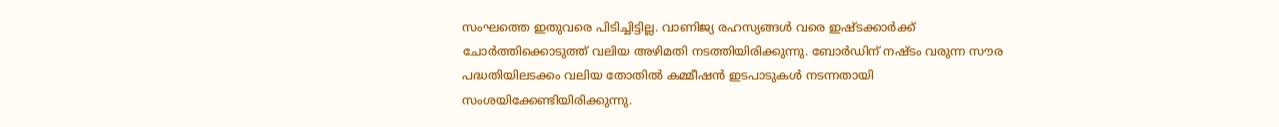സംഘത്തെ ഇതുവരെ പിടിച്ചിട്ടില്ല. വാണിജ്യ രഹസ്യങ്ങൾ വരെ ഇഷ്ടക്കാർക്ക് ചോർത്തിക്കൊടുത്ത് വലിയ അഴിമതി നടത്തിയിരിക്കുന്നു. ബോർഡിന് നഷ്ടം വരുന്ന സൗര പദ്ധതിയിലടക്കം വലിയ തോതിൽ കമ്മീഷൻ ഇടപാടുകൾ നടന്നതായി സംശയിക്കേണ്ടിയിരിക്കുന്നു.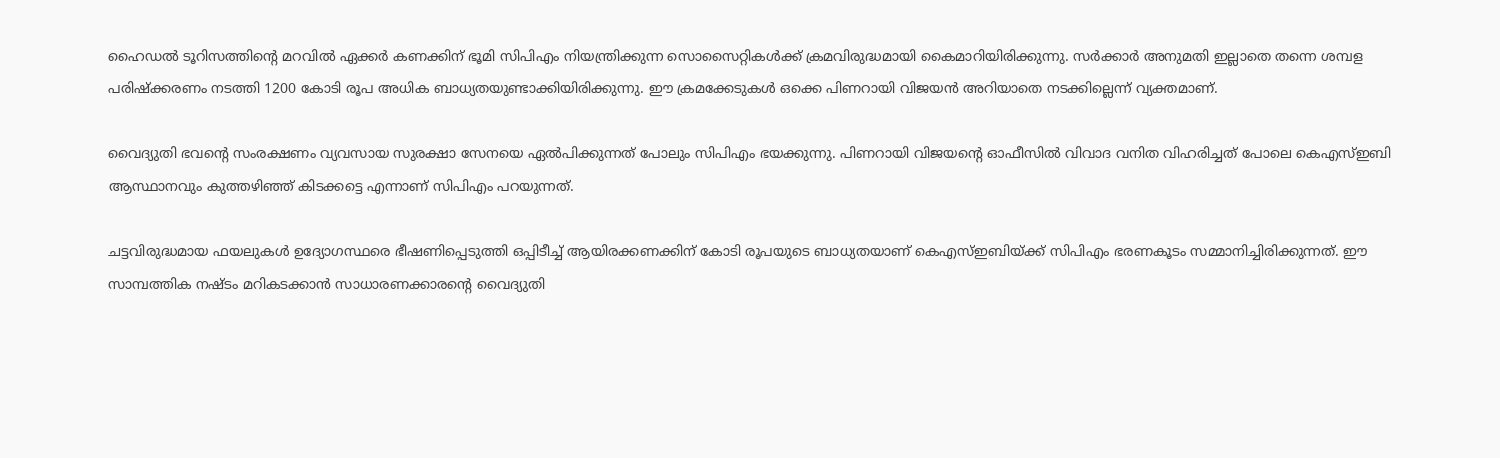ഹൈഡൽ ടൂറിസത്തിൻ്റെ മറവിൽ ഏക്കർ കണക്കിന് ഭൂമി സിപിഎം നിയന്ത്രിക്കുന്ന സൊസൈറ്റികൾക്ക് ക്രമവിരുദ്ധമായി കൈമാറിയിരിക്കുന്നു. സർക്കാർ അനുമതി ഇല്ലാതെ തന്നെ ശമ്പള പരിഷ്ക്കരണം നടത്തി 1200 കോടി രൂപ അധിക ബാധ്യതയുണ്ടാക്കിയിരിക്കുന്നു. ഈ ക്രമക്കേടുകൾ ഒക്കെ പിണറായി വിജയൻ അറിയാതെ നടക്കില്ലെന്ന് വ്യക്തമാണ്.

വൈദ്യുതി ഭവൻ്റെ സംരക്ഷണം വ്യവസായ സുരക്ഷാ സേനയെ ഏൽപിക്കുന്നത് പോലും സിപിഎം ഭയക്കുന്നു. പിണറായി വിജയൻ്റെ ഓഫീസിൽ വിവാദ വനിത വിഹരിച്ചത് പോലെ കെഎസ്ഇബി ആസ്ഥാനവും കുത്തഴിഞ്ഞ് കിടക്കട്ടെ എന്നാണ് സിപിഎം പറയുന്നത്.

ചട്ടവിരുദ്ധമായ ഫയലുകൾ ഉദ്യോഗസ്ഥരെ ഭീഷണിപ്പെടുത്തി ഒപ്പിടീച്ച് ആയിരക്കണക്കിന് കോടി രൂപയുടെ ബാധ്യതയാണ് കെഎസ്ഇബിയ്ക്ക് സിപിഎം ഭരണകൂടം സമ്മാനിച്ചിരിക്കുന്നത്. ഈ സാമ്പത്തിക നഷ്ടം മറികടക്കാൻ സാധാരണക്കാരൻ്റെ വൈദ്യുതി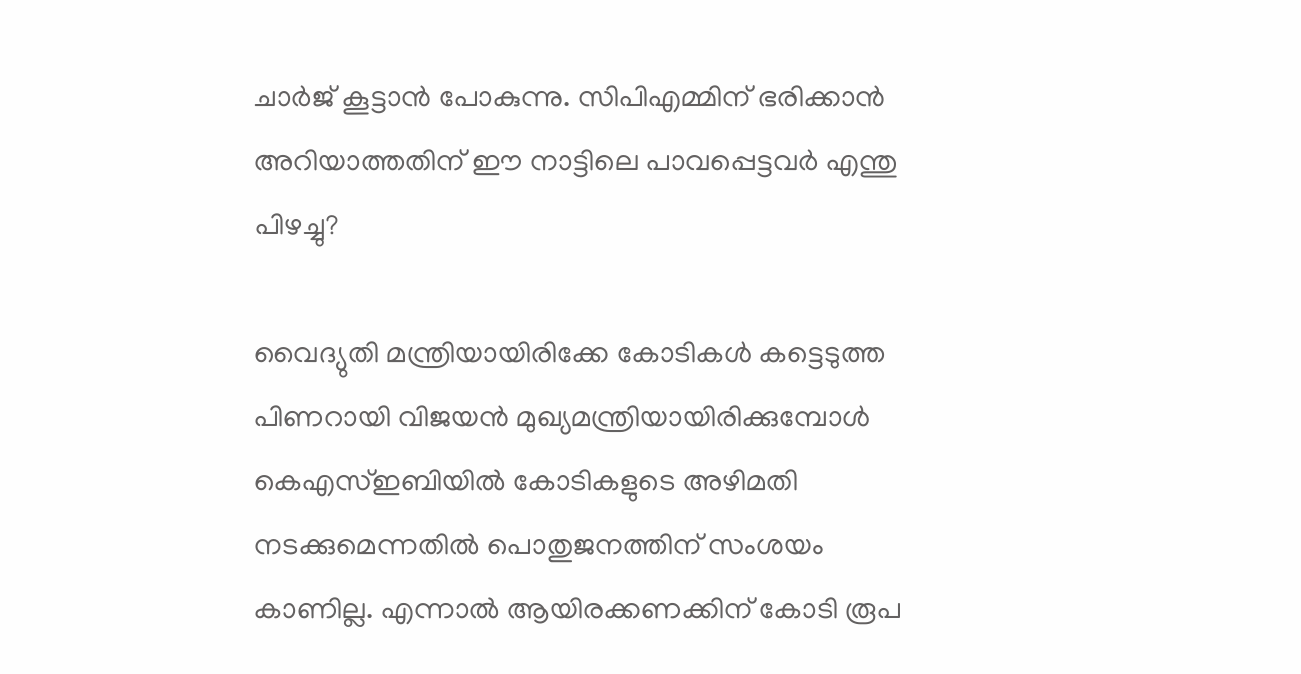ചാർജ് കൂട്ടാൻ പോകുന്നു. സിപിഎമ്മിന് ഭരിക്കാൻ അറിയാത്തതിന് ഈ നാട്ടിലെ പാവപ്പെട്ടവർ എന്തു പിഴച്ചു?

വൈദ്യുതി മന്ത്രിയായിരിക്കേ കോടികൾ കട്ടെടുത്ത പിണറായി വിജയൻ മുഖ്യമന്ത്രിയായിരിക്കുമ്പോൾ കെഎസ്ഇബിയിൽ കോടികളുടെ അഴിമതി നടക്കുമെന്നതിൽ പൊതുജനത്തിന് സംശയം കാണില്ല. എന്നാൽ ആയിരക്കണക്കിന് കോടി രൂപ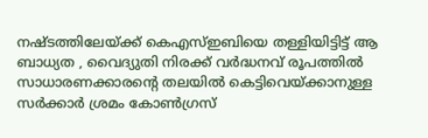നഷ്ടത്തിലേയ്ക്ക് കെഎസ്ഇബിയെ തള്ളിയിട്ടിട്ട് ആ ബാധ്യത , വൈദ്യുതി നിരക്ക് വർദ്ധനവ് രൂപത്തിൽ സാധാരണക്കാരൻ്റെ തലയിൽ കെട്ടിവെയ്ക്കാനുള്ള സർക്കാർ ശ്രമം കോൺഗ്രസ്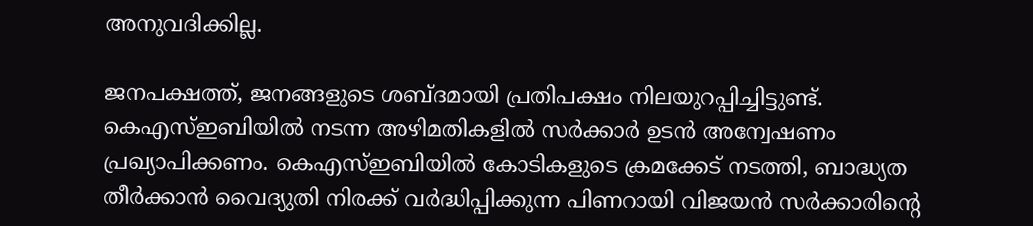അനുവദിക്കില്ല.

ജനപക്ഷത്ത്, ജനങ്ങളുടെ ശബ്ദമായി പ്രതിപക്ഷം നിലയുറപ്പിച്ചിട്ടുണ്ട്. കെഎസ്ഇബിയിൽ നടന്ന അഴിമതികളിൽ സർക്കാർ ഉടൻ അന്വേഷണം പ്രഖ്യാപിക്കണം. കെഎസ്ഇബിയിൽ കോടികളുടെ ക്രമക്കേട് നടത്തി, ബാദ്ധ്യത തീർക്കാൻ വൈദ്യുതി നിരക്ക് വർദ്ധിപ്പിക്കുന്ന പിണറായി വിജയൻ സർക്കാരിൻ്റെ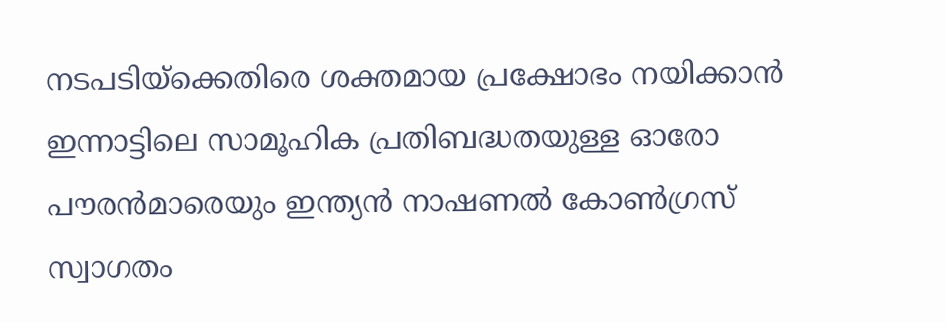നടപടിയ്‌ക്കെതിരെ ശക്തമായ പ്രക്ഷോഭം നയിക്കാൻ ഇന്നാട്ടിലെ സാമൂഹിക പ്രതിബദ്ധതയുള്ള ഓരോ പൗരൻമാരെയും ഇന്ത്യൻ നാഷണൽ കോൺഗ്രസ് സ്വാഗതം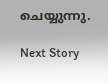ചെയ്യുന്നു.

Next Story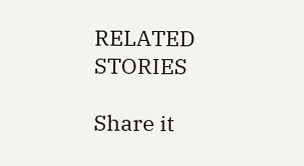RELATED STORIES

Share it